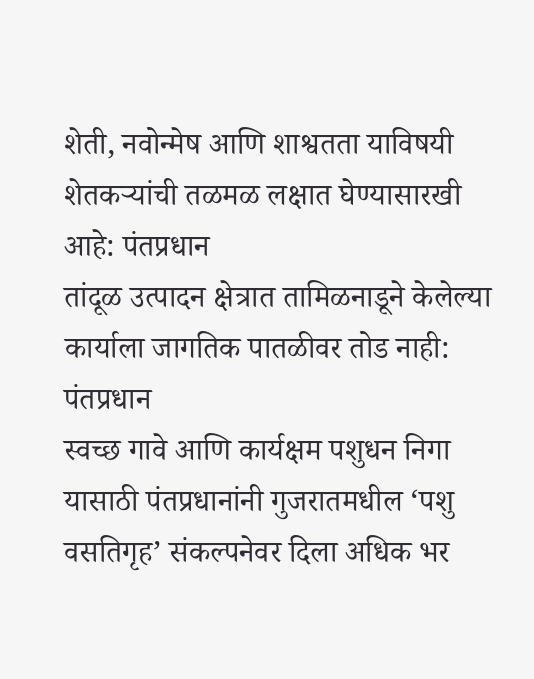शेती, नवोन्मेष आणि शाश्वतता याविषयी शेतकऱ्यांची तळमळ लक्षात घेण्यासारखी आहे: पंतप्रधान
तांदूळ उत्पादन क्षेत्रात तामिळनाडूने केलेल्या कार्याला जागतिक पातळीवर तोड नाही: पंतप्रधान
स्वच्छ गावे आणि कार्यक्षम पशुधन निगा यासाठी पंतप्रधानांनी गुजरातमधील ‘पशु वसतिगृह’ संकल्पनेवर दिला अधिक भर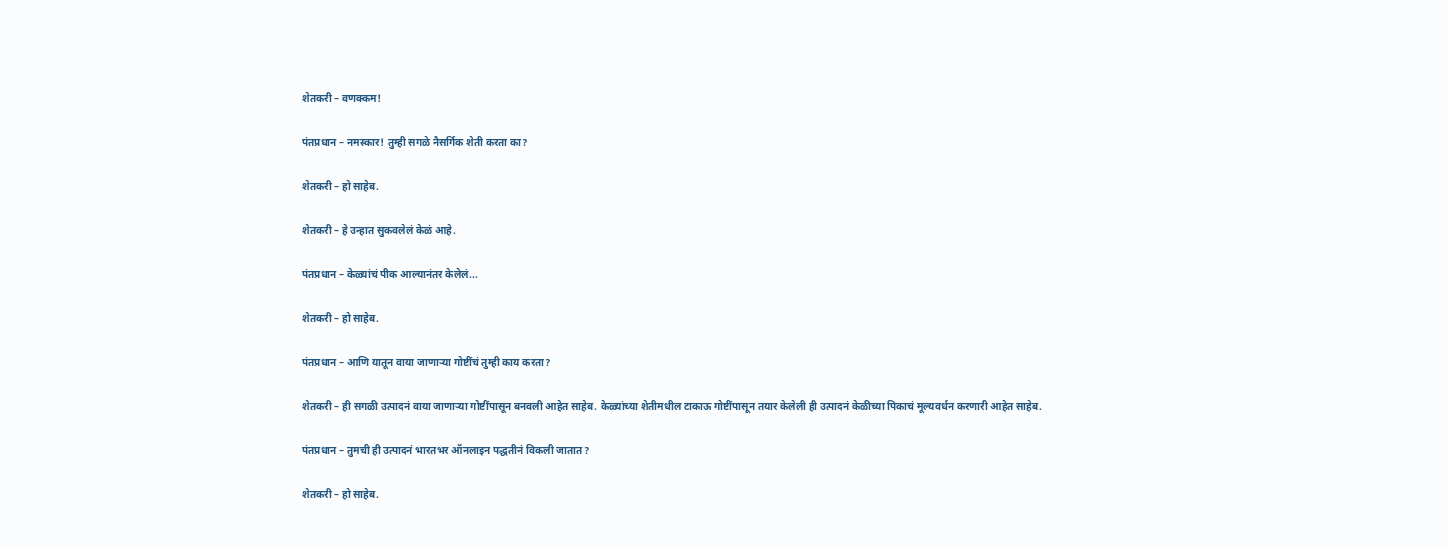शेतकरी – वणक्कम!

पंतप्रधान – नमस्कार! तुम्ही सगळे नैसर्गिक शेती करता का?

शेतकरी – हो साहेब.

शेतकरी – हे उन्हात सुकवलेलं केळं आहे.

पंतप्रधान – केळ्यांचं पीक आल्यानंतर केलेलं...

शेतकरी – हो साहेब.

पंतप्रधान – आणि यातून वाया जाणाऱ्या गोष्टींचं तुम्ही काय करता?

शेतकरी – ही सगळी उत्पादनं वाया जाणाऱ्या गोष्टींपासून बनवली आहेत साहेब. केळ्यांच्या शेतीमधील टाकाऊ गोष्टींपासून तयार केलेली ही उत्पादनं केळीच्या पिकाचं मूल्यवर्धन करणारी आहेत साहेब.

पंतप्रधान – तुमची ही उत्पादनं भारतभर ऑनलाइन पद्धतीनं विकली जातात?

शेतकरी – हो साहेब.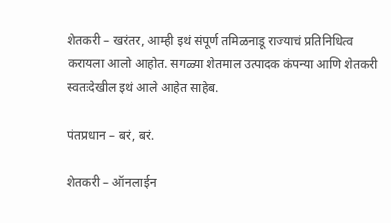शेतकरी – खरंतर, आम्ही इथं संपूर्ण तमिळनाडू राज्याचं प्रतिनिधित्व करायला आलो आहोत. सगळ्या शेतमाल उत्पादक कंपन्या आणि शेतकरी स्वतःदेखील इथं आले आहेत साहेब.

पंतप्रधान – बरं, बरं.

शेतकरी – ऑनलाईन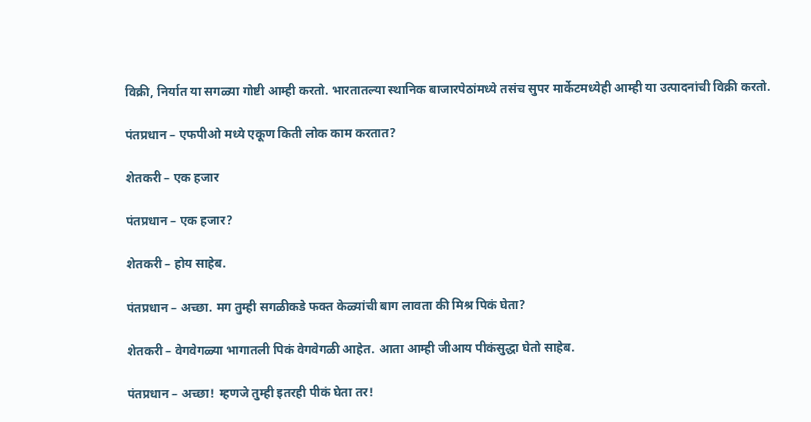विक्री, निर्यात या सगळ्या गोष्टी आम्ही करतो. भारतातल्या स्थानिक बाजारपेठांमध्ये तसंच सुपर मार्केटमध्येही आम्ही या उत्पादनांची विक्री करतो.

पंतप्रधान – एफपीओ मध्ये एकूण किती लोक काम करतात?

शेतकरी – एक हजार

पंतप्रधान – एक हजार?

शेतकरी – होय साहेब.

पंतप्रधान – अच्छा. मग तुम्ही सगळीकडे फक्त केळ्यांची बाग लावता की मिश्र पिकं घेता?

शेतकरी – वेगवेगळ्या भागातली पिकं वेगवेगळी आहेत. आता आम्ही जीआय पीकंसुद्धा घेतो साहेब.

पंतप्रधान – अच्छा! म्हणजे तुम्ही इतरही पीकं घेता तर!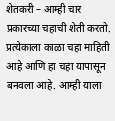शेतकरी – आम्ही चार प्रकारच्या चहाची शेती करतो. प्रत्येकाला काळा चहा माहिती आहे आणि हा चहा यापासून बनवला आहे. आम्ही याला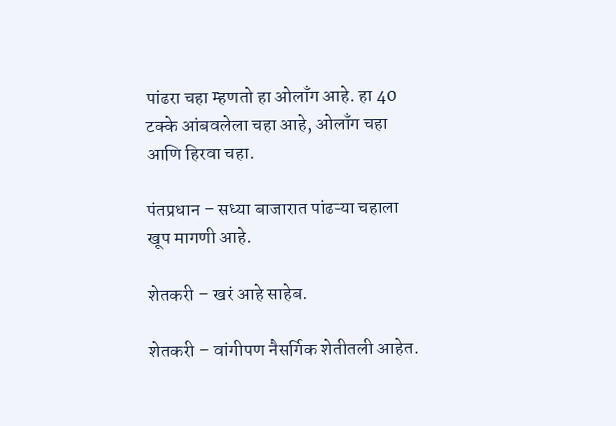पांढरा चहा म्हणतो हा ओलाँग आहे. हा 40 टक्के आंबवलेला चहा आहे, ओलाँग चहा आणि हिरवा चहा.

पंतप्रधान – सध्या बाजारात पांढऱ्या चहाला खूप मागणी आहे.

शेतकरी – खरं आहे साहेब.

शेतकरी – वांगीपण नैसर्गिक शेतीतली आहेत.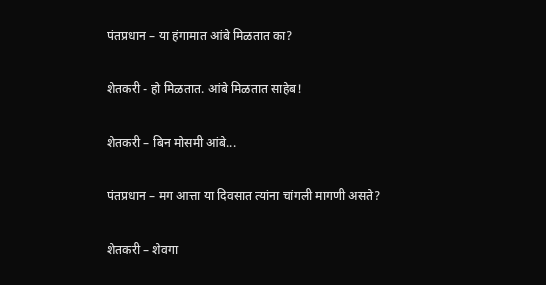पंतप्रधान – या हंगामात आंबे मिळतात का?

शेतकरी - हो मिळतात. आंबे मिळतात साहेब!

शेतकरी – बिन मोसमी आंबे...

पंतप्रधान – मग आत्ता या दिवसात त्यांना चांगली मागणी असते?

शेतकरी – शेवगा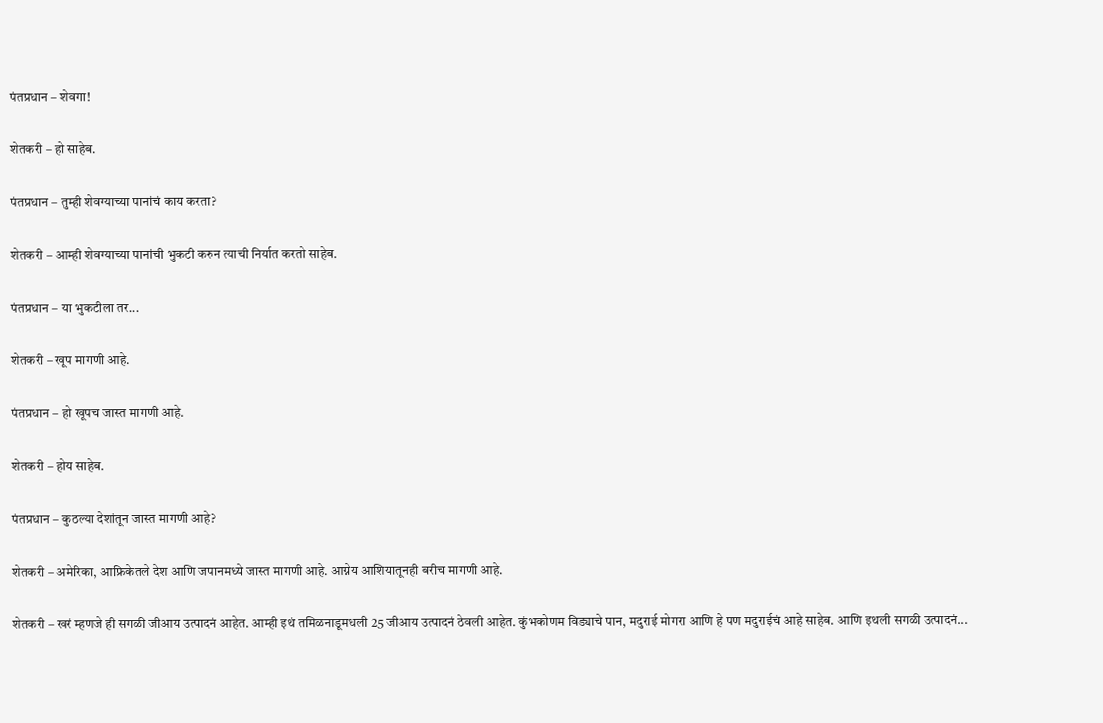पंतप्रधान – शेवगा!

शेतकरी – हो साहेब.

पंतप्रधान – तुम्ही शेवग्याच्या पानांचं काय करता?

शेतकरी – आम्ही शेवग्याच्या पानांची भुकटी करुन त्याची निर्यात करतो साहेब.

पंतप्रधान – या भुकटीला तर...

शेतकरी – खूप मागणी आहे.

पंतप्रधान – हो खूपच जास्त मागणी आहे.

शेतकरी – होय साहेब.

पंतप्रधान – कुठल्या देशांतून जास्त मागणी आहे?

शेतकरी – अमेरिका, आफ्रिकेतले देश आणि जपानमध्ये जास्त मागणी आहे. आग्नेय आशियातूनही बरीच मागणी आहे.

शेतकरी – खरं म्हणजे ही सगळी जीआय उत्पादनं आहेत. आम्ही इथं तमिळनाडूमधली 25 जीआय उत्पादनं ठेवली आहेत. कुंभकोणम विड्याचे पान, मदुराई मोगरा आणि हे पण मदुराईचं आहे साहेब. आणि इथली सगळी उत्पादनं...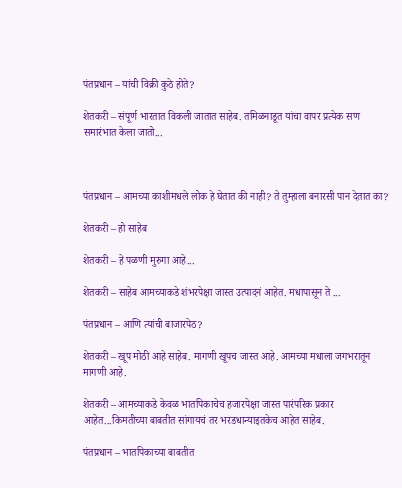पंतप्रधान – यांची विक्री कुठे होते?

शेतकरी – संपूर्ण भारतात विकली जातात साहेब. तमिळनाडूत यांचा वापर प्रत्येक सण समारंभात केला जातो...



पंतप्रधान – आमच्या काशीमधले लोक हे घेतात की नाही? ते तुम्हाला बनारसी पान देतात का?

शेतकरी – हो साहेब

शेतकरी – हे पळणी मुरुगा आहे...

शेतकरी – साहेब आमच्याकडे शंभरपेक्षा जास्त उत्पादनं आहेत. मधापासून ते ...

पंतप्रधान – आणि त्यांची बाजारपेठ?

शेतकरी – खूप मोठी आहे साहेब. मागणी खूपच जास्त आहे. आमच्या मधाला जगभरातून मागणी आहे.

शेतकरी – आमच्याकडे केवळ भातपिकाचेच हजारपेक्षा जास्त पारंपरिक प्रकार आहेत...किमतीच्या बाबतीत सांगायचं तर भरडधान्याइतकेच आहेत साहेब.

पंतप्रधान – भातपिकाच्या बाबतीत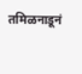तमिळनाडूनं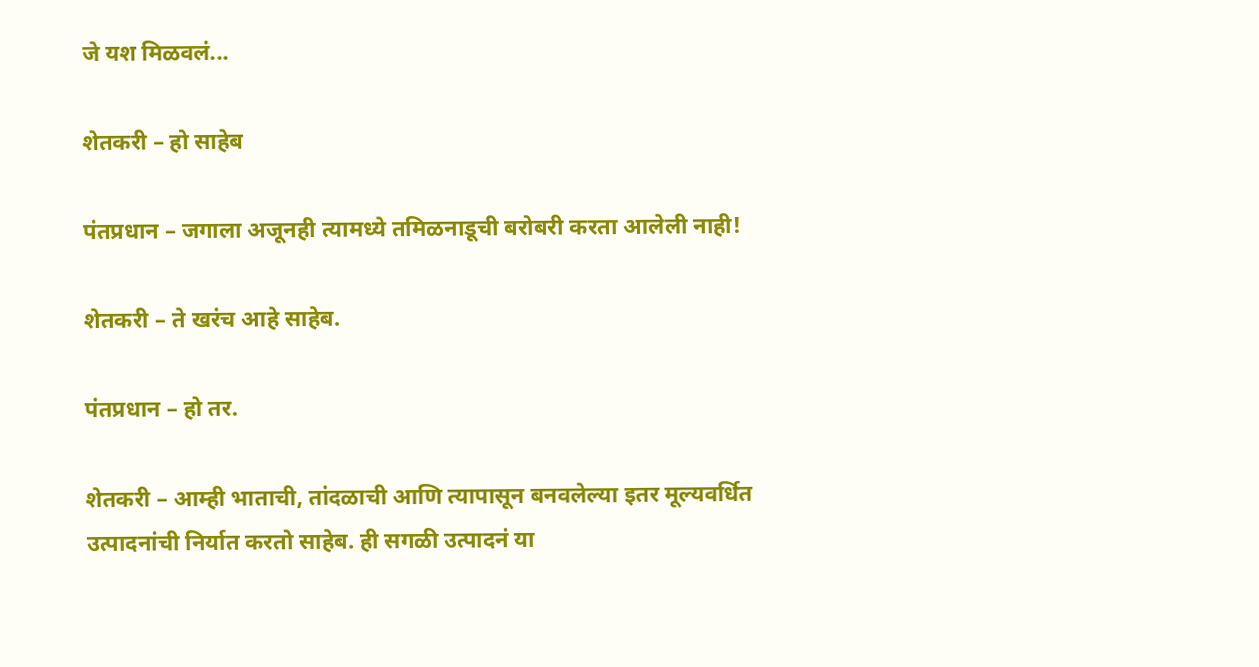जे यश मिळवलं...

शेतकरी – हो साहेब

पंतप्रधान – जगाला अजूनही त्यामध्ये तमिळनाडूची बरोबरी करता आलेली नाही!

शेतकरी – ते खरंच आहे साहेब.

पंतप्रधान – हो तर.

शेतकरी – आम्ही भाताची, तांदळाची आणि त्यापासून बनवलेल्या इतर मूल्यवर्धित उत्पादनांची निर्यात करतो साहेब. ही सगळी उत्पादनं या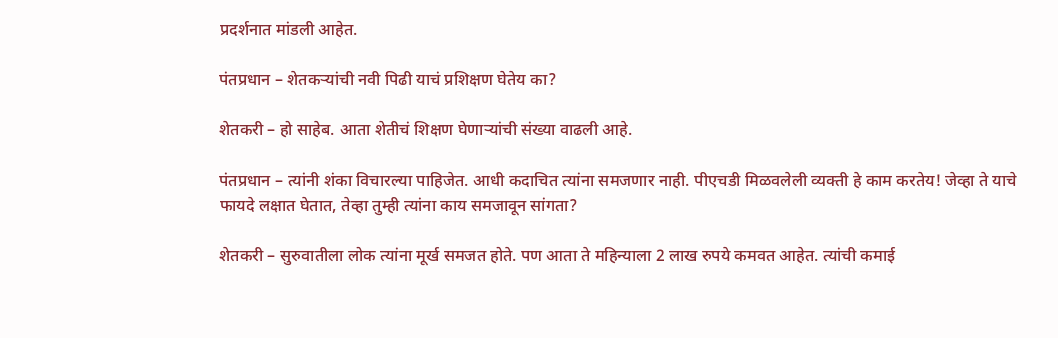प्रदर्शनात मांडली आहेत.

पंतप्रधान – शेतकऱ्यांची नवी पिढी याचं प्रशिक्षण घेतेय का?

शेतकरी – हो साहेब. आता शेतीचं शिक्षण घेणाऱ्यांची संख्या वाढली आहे.

पंतप्रधान – त्यांनी शंका विचारल्या पाहिजेत. आधी कदाचित त्यांना समजणार नाही. पीएचडी मिळवलेली व्यक्ती हे काम करतेय! जेव्हा ते याचे फायदे लक्षात घेतात, तेव्हा तुम्ही त्यांना काय समजावून सांगता?

शेतकरी – सुरुवातीला लोक त्यांना मूर्ख समजत होते. पण आता ते महिन्याला 2 लाख रुपये कमवत आहेत. त्यांची कमाई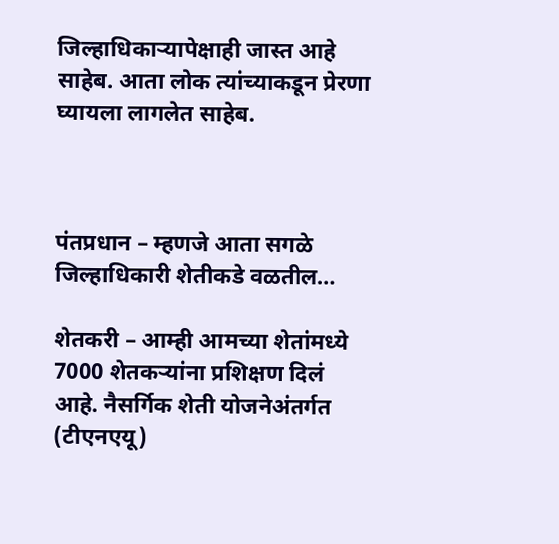जिल्हाधिकाऱ्यापेक्षाही जास्त आहे साहेब. आता लोक त्यांच्याकडून प्रेरणा घ्यायला लागलेत साहेब.



पंतप्रधान – म्हणजे आता सगळे जिल्हाधिकारी शेतीकडे वळतील…

शेतकरी – आम्ही आमच्या शेतांमध्ये 7000 शेतकऱ्यांना प्रशिक्षण दिलं आहे. नैसर्गिक शेती योजनेअंतर्गत (टीएनएयू)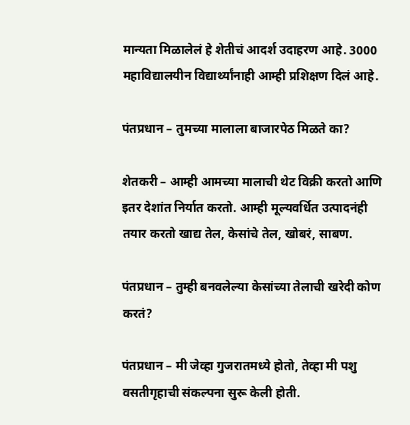मान्यता मिळालेलं हे शेतीचं आदर्श उदाहरण आहे. 3000 महाविद्यालयीन विद्यार्थ्यांनाही आम्ही प्रशिक्षण दिलं आहे.

पंतप्रधान – तुमच्या मालाला बाजारपेठ मिळते का?

शेतकरी – आम्ही आमच्या मालाची थेट विक्री करतो आणि इतर देशांत निर्यात करतो. आम्ही मूल्यवर्धित उत्पादनंही तयार करतो खाद्य तेल, केसांचे तेल, खोबरं, साबण.

पंतप्रधान – तुम्ही बनवलेल्या केसांच्या तेलाची खरेदी कोण करतं?

पंतप्रधान – मी जेव्हा गुजरातमध्ये होतो, तेव्हा मी पशु वसतीगृहाची संकल्पना सुरू केली होती.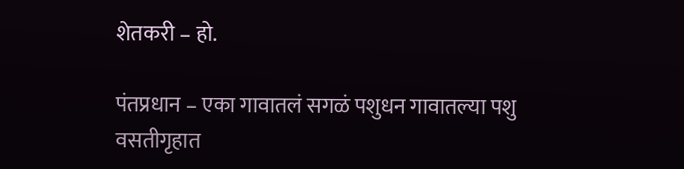शेतकरी – हो.

पंतप्रधान – एका गावातलं सगळं पशुधन गावातल्या पशु वसतीगृहात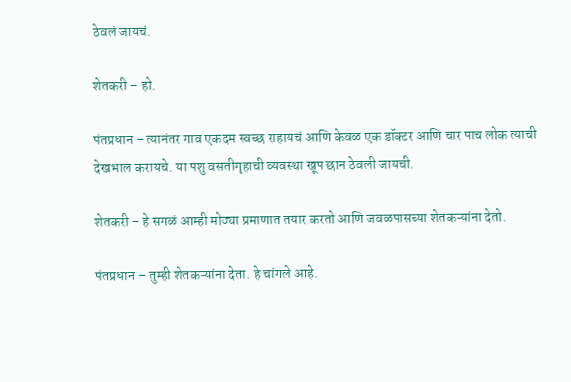ठेवलं जायचं.

शेतकरी – हो.

पंतप्रधान – त्यानंतर गाव एकदम स्वच्छ राहायचं आणि केवळ एक डॉक्टर आणि चार पाच लोक त्याची देखभाल करायचे. या पशु वसतीगृहाची व्यवस्था खूप छान ठेवली जायची.

शेतकरी – हे सगळं आम्ही मोठ्या प्रमाणात तयार करतो आणि जवळपासच्या शेतकऱ्यांना देतो.

पंतप्रधान – तुम्ही शेतकऱ्यांना देता. हे चांगले आहे.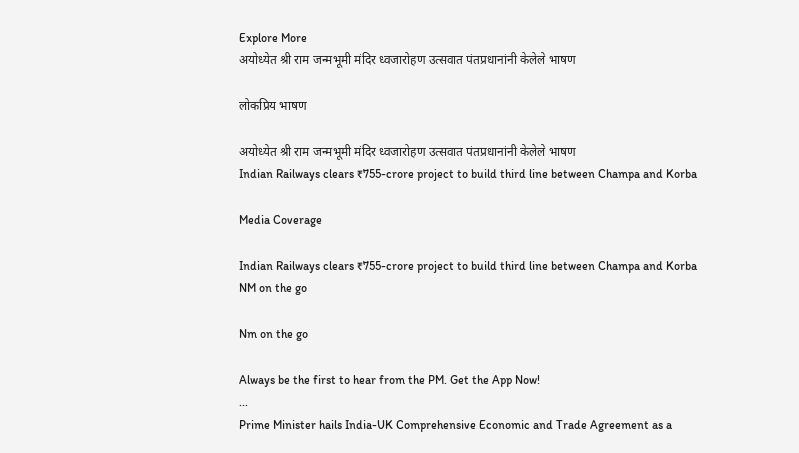Explore More
अयोध्येत श्री राम जन्मभूमी मंदिर ध्वजारोहण उत्सवात पंतप्रधानांनी केलेले भाषण

लोकप्रिय भाषण

अयोध्येत श्री राम जन्मभूमी मंदिर ध्वजारोहण उत्सवात पंतप्रधानांनी केलेले भाषण
Indian Railways clears ₹755-crore project to build third line between Champa and Korba

Media Coverage

Indian Railways clears ₹755-crore project to build third line between Champa and Korba
NM on the go

Nm on the go

Always be the first to hear from the PM. Get the App Now!
...
Prime Minister hails India-UK Comprehensive Economic and Trade Agreement as a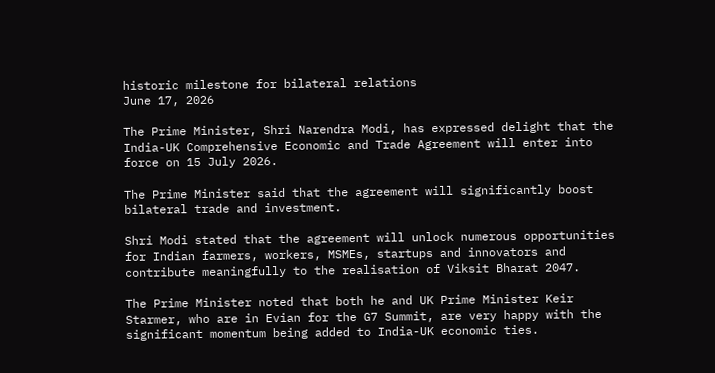historic milestone for bilateral relations
June 17, 2026

The Prime Minister, Shri Narendra Modi, has expressed delight that the India-UK Comprehensive Economic and Trade Agreement will enter into force on 15 July 2026.

The Prime Minister said that the agreement will significantly boost bilateral trade and investment.

Shri Modi stated that the agreement will unlock numerous opportunities for Indian farmers, workers, MSMEs, startups and innovators and contribute meaningfully to the realisation of Viksit Bharat 2047.

The Prime Minister noted that both he and UK Prime Minister Keir Starmer, who are in Evian for the G7 Summit, are very happy with the significant momentum being added to India-UK economic ties.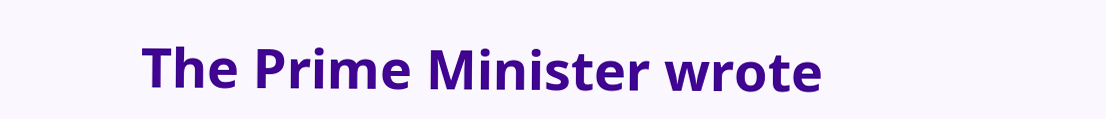The Prime Minister wrote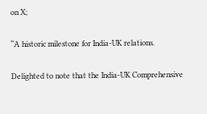on X;

“A historic milestone for India-UK relations.

Delighted to note that the India-UK Comprehensive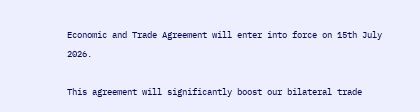Economic and Trade Agreement will enter into force on 15th July 2026.

This agreement will significantly boost our bilateral trade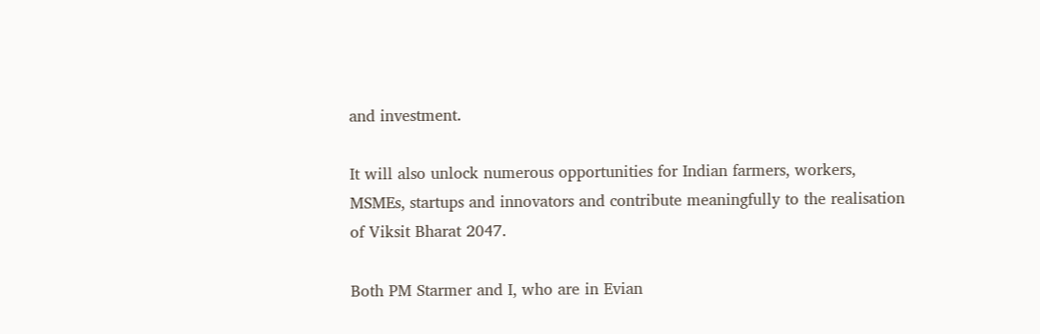and investment.

It will also unlock numerous opportunities for Indian farmers, workers, MSMEs, startups and innovators and contribute meaningfully to the realisation of Viksit Bharat 2047.

Both PM Starmer and I, who are in Evian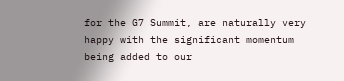for the G7 Summit, are naturally very happy with the significant momentum being added to our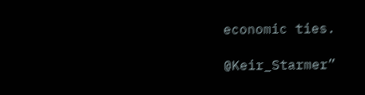economic ties.

@Keir_Starmer”